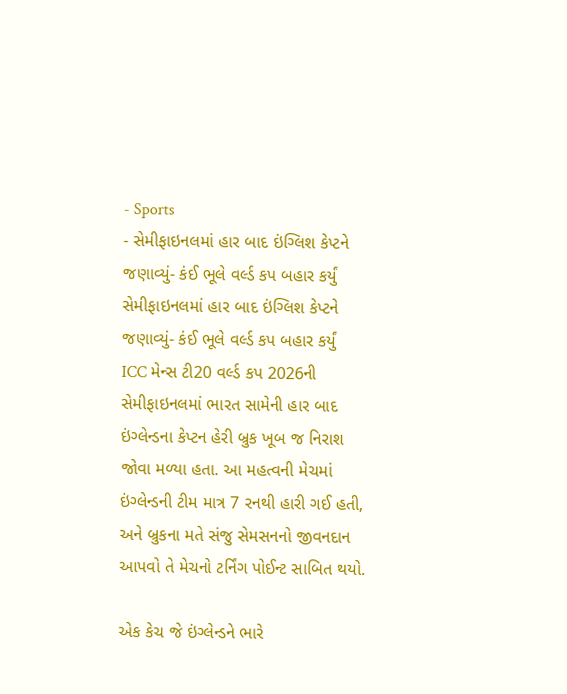- Sports
- સેમીફાઇનલમાં હાર બાદ ઇંગ્લિશ કેપ્ટને જણાવ્યું- કંઈ ભૂલે વર્લ્ડ કપ બહાર કર્યું
સેમીફાઇનલમાં હાર બાદ ઇંગ્લિશ કેપ્ટને જણાવ્યું- કંઈ ભૂલે વર્લ્ડ કપ બહાર કર્યું
ICC મેન્સ ટી20 વર્લ્ડ કપ 2026ની સેમીફાઇનલમાં ભારત સામેની હાર બાદ ઇંગ્લેન્ડના કેપ્ટન હેરી બ્રુક ખૂબ જ નિરાશ જોવા મળ્યા હતા. આ મહત્વની મેચમાં ઇંગ્લેન્ડની ટીમ માત્ર 7 રનથી હારી ગઈ હતી, અને બ્રુકના મતે સંજુ સેમસનનો જીવનદાન આપવો તે મેચનો ટર્નિંગ પોઈન્ટ સાબિત થયો.

એક કેચ જે ઇંગ્લેન્ડને ભારે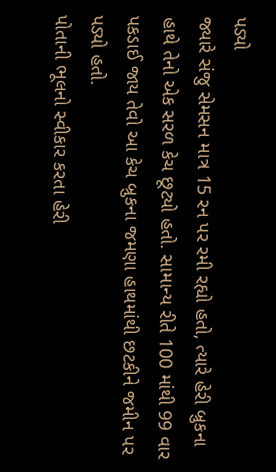પડ્યો
જ્યારે સંજુ સેમસન માત્ર 15 રન પર રમી રહ્યો હતો, ત્યારે હેરી બ્રુકના હાથે તેનો એક સરળ કેચ છૂટ્યો હતો. સામાન્ય રીતે 100 માંથી 99 વાર પકડાઈ જાય તેવો આ કેચ બ્રુકના જમણા હાથમાંથી છટકીને જમીન પર પડ્યો હતો.
પોતાની ભૂલનો સ્વીકાર કરતા હેરી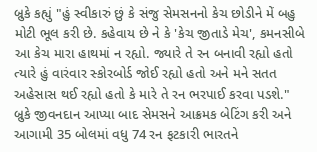બ્રુકે કહ્યું "હું સ્વીકારું છું કે સંજુ સેમસનનો કેચ છોડીને મેં બહુ મોટી ભૂલ કરી છે. કહેવાય છે ને કે 'કેચ જીતાડે મેચ', કમનસીબે આ કેચ મારા હાથમાં ન રહ્યો. જ્યારે તે રન બનાવી રહ્યો હતો ત્યારે હું વારંવાર સ્કોરબોર્ડ જોઈ રહ્યો હતો અને મને સતત અહેસાસ થઈ રહ્યો હતો કે મારે તે રન ભરપાઈ કરવા પડશે."
બ્રુકે જીવનદાન આપ્યા બાદ સેમસને આક્રમક બેટિંગ કરી અને આગામી 35 બોલમાં વધુ 74 રન ફટકારી ભારતને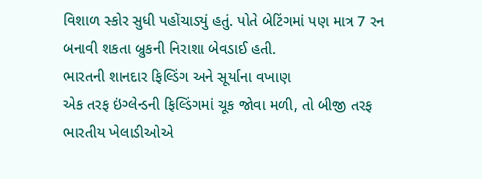વિશાળ સ્કોર સુધી પહોંચાડ્યું હતું. પોતે બેટિંગમાં પણ માત્ર 7 રન બનાવી શકતા બ્રુકની નિરાશા બેવડાઈ હતી.
ભારતની શાનદાર ફિલ્ડિંગ અને સૂર્યાના વખાણ
એક તરફ ઇંગ્લેન્ડની ફિલ્ડિંગમાં ચૂક જોવા મળી, તો બીજી તરફ ભારતીય ખેલાડીઓએ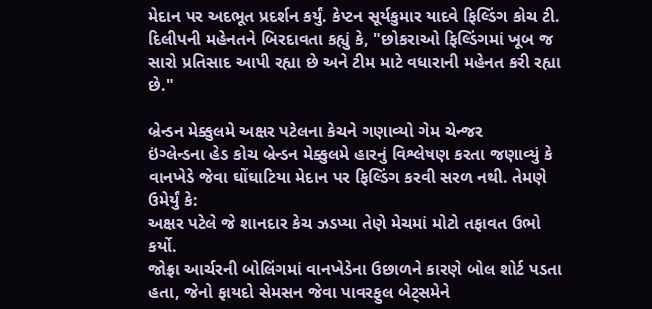મેદાન પર અદભૂત પ્રદર્શન કર્યું. કેપ્ટન સૂર્યકુમાર યાદવે ફિલ્ડિંગ કોચ ટી. દિલીપની મહેનતને બિરદાવતા કહ્યું કે, "છોકરાઓ ફિલ્ડિંગમાં ખૂબ જ સારો પ્રતિસાદ આપી રહ્યા છે અને ટીમ માટે વધારાની મહેનત કરી રહ્યા છે."

બ્રેન્ડન મેક્કુલમે અક્ષર પટેલના કેચને ગણાવ્યો ગેમ ચેન્જર
ઇંગ્લેન્ડના હેડ કોચ બ્રેન્ડન મેક્કુલમે હારનું વિશ્લેષણ કરતા જણાવ્યું કે વાનખેડે જેવા ઘોંઘાટિયા મેદાન પર ફિલ્ડિંગ કરવી સરળ નથી. તેમણે ઉમેર્યું કે:
અક્ષર પટેલે જે શાનદાર કેચ ઝડપ્યા તેણે મેચમાં મોટો તફાવત ઉભો કર્યો.
જોફ્રા આર્ચરની બોલિંગમાં વાનખેડેના ઉછાળને કારણે બોલ શોર્ટ પડતા હતા, જેનો ફાયદો સેમસન જેવા પાવરફુલ બેટ્સમેને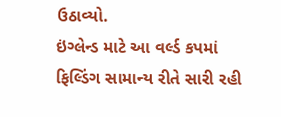ઉઠાવ્યો.
ઇંગ્લેન્ડ માટે આ વર્લ્ડ કપમાં ફિલ્ડિંગ સામાન્ય રીતે સારી રહી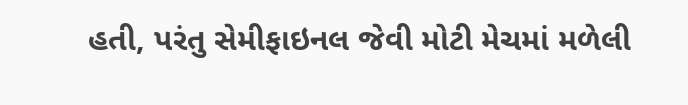હતી, પરંતુ સેમીફાઇનલ જેવી મોટી મેચમાં મળેલી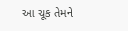આ ચૂક તેમને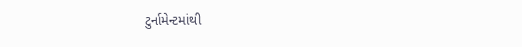ટુર્નામેન્ટમાંથી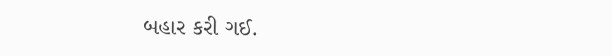બહાર કરી ગઈ.